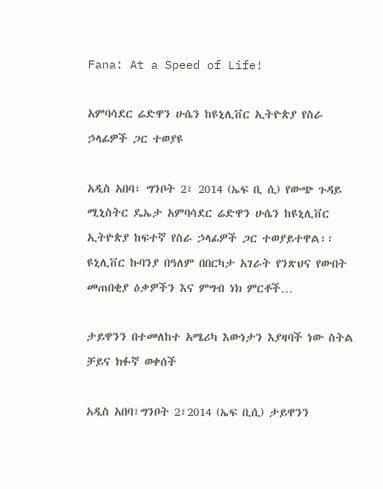Fana: At a Speed of Life!

አምባሳደር ሬድዋን ሁሴን ከዩኒሊቨር ኢትዮጵያ የስራ ኃላፊዎች ጋር ተወያዩ

አዲስ አበባ፣ ግንቦት 2፣ 2014 (ኤፍ ቢ ሲ) የውጭ ጉዳይ ሚኒስትር ዴኤታ አምባሳደር ሬድዋን ሁሴን ከዩኒሊቨር ኢትዮጵያ ከፍተኛ የስራ ኃላፊዎች ጋር ተወያይተዋል፡፡ ዩኒሊቨር ኩባንያ በዓለም በበርካታ አገራት የንጽህና የውበት መጠበቂያ ዕቃዎችን እና ምግብ ነክ ምርቶች…

ታይዋንን በተመለከተ አሜሪካ እውነታን እያዛባች ነው ስትል ቻይና ክፉኛ ወቀሰች

አዲስ አበባ፣ግንቦት 2፣2014 (ኤፍ ቢሲ) ታይዋንን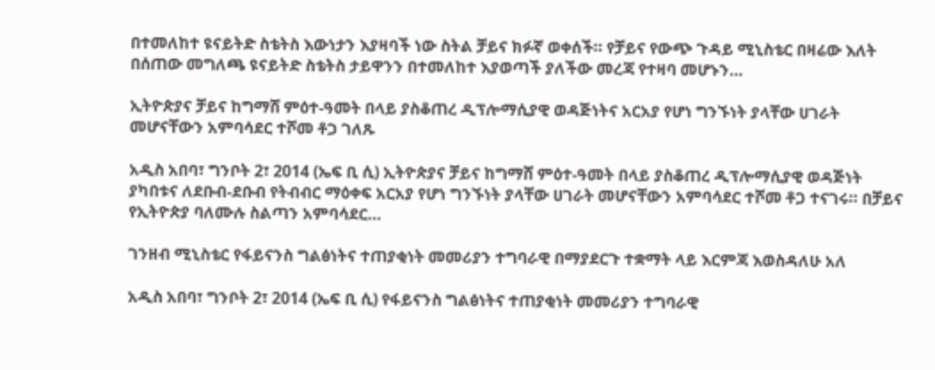በተመለከተ ዩናይትድ ስቴትስ እውነታን እያዛባች ነው ስትል ቻይና ክፉኛ ወቀሰች። የቻይና የውጭ ጉዳይ ሚኒስቴር በዛሬው እለት በሰጠው መግለጫ ዩናይትድ ስቴትስ ታይዋንን በተመለከተ እያወጣች ያለችው መረጃ የተዛባ መሆኑን…

ኢትዮጵያና ቻይና ከግማሸ ምዕተ-ዓመት በላይ ያስቆጠረ ዲፕሎማሲያዊ ወዳጅነትና አርአያ የሆነ ግንኙነት ያላቸው ሀገራት መሆናቸውን አምባሳደር ተሾመ ቶጋ ገለጹ

አዲስ አበባ፣ ግንቦት 2፣ 2014 (ኤፍ ቢ ሲ) ኢትዮጵያና ቻይና ከግማሸ ምዕተ-ዓመት በላይ ያስቆጠረ ዲፕሎማሲያዊ ወዳጅነት ያካበቱና ለደቡብ-ደቡብ የትብብር ማዕቀፍ አርአያ የሆነ ግንኙነት ያላቸው ሀገራት መሆናቸውን አምባሳደር ተሾመ ቶጋ ተናገሩ። በቻይና የኢትዮጵያ ባለሙሉ ስልጣን አምባሳደር…

ገንዘብ ሚኒስቴር የፋይናንስ ግልፅነትና ተጠያቂነት መመሪያን ተግባራዊ በማያደርጉ ተቋማት ላይ እርምጃ እወስዳለሁ አለ

አዲስ አበባ፣ ግንቦት 2፣ 2014 (ኤፍ ቢ ሲ) የፋይናንስ ግልፅነትና ተጠያቂነት መመሪያን ተግባራዊ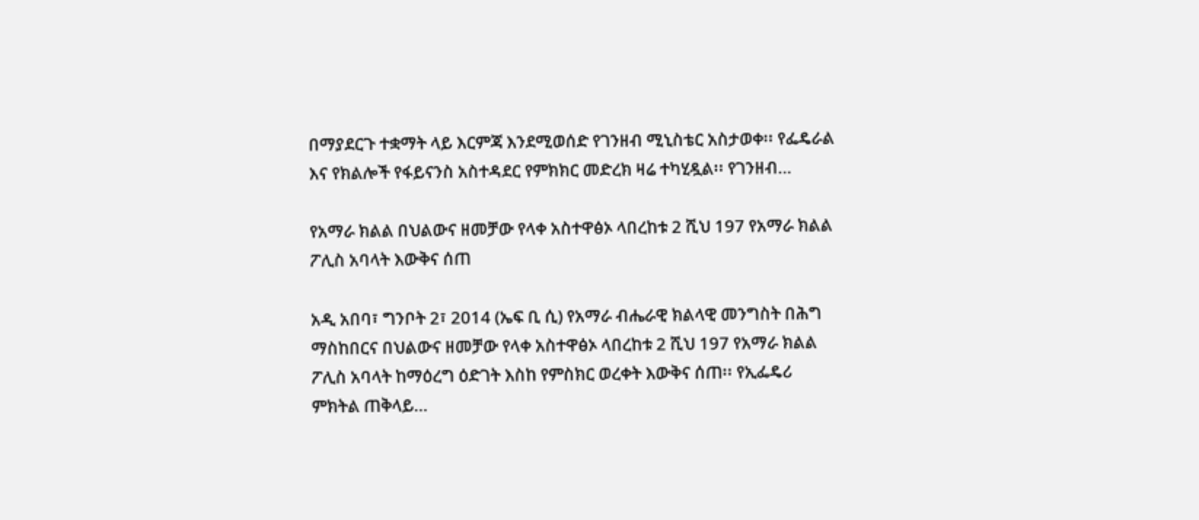በማያደርጉ ተቋማት ላይ እርምጃ እንደሚወሰድ የገንዘብ ሚኒስቴር አስታወቀ፡፡ የፌዴራል እና የክልሎች የፋይናንስ አስተዳደር የምክክር መድረክ ዛሬ ተካሂዷል፡፡ የገንዘብ…

የአማራ ክልል በህልውና ዘመቻው የላቀ አስተዋፅኦ ላበረከቱ 2 ሺህ 197 የአማራ ክልል ፖሊስ አባላት እውቅና ሰጠ

አዲ አበባ፣ ግንቦት 2፣ 2014 (ኤፍ ቢ ሲ) የአማራ ብሔራዊ ክልላዊ መንግስት በሕግ ማስከበርና በህልውና ዘመቻው የላቀ አስተዋፅኦ ላበረከቱ 2 ሺህ 197 የአማራ ክልል ፖሊስ አባላት ከማዕረግ ዕድገት እስከ የምስክር ወረቀት እውቅና ሰጠ፡፡ የኢፌዴሪ ምክትል ጠቅላይ…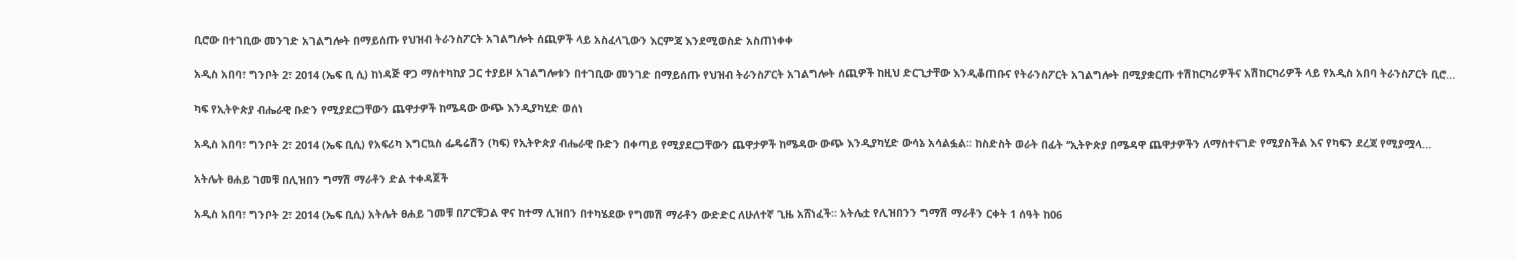ቢሮው በተገቢው መንገድ አገልግሎት በማይሰጡ የህዝብ ትራንስፖርት አገልግሎት ሰጪዎች ላይ አስፈላጊውን እርምጃ እንደሚወስድ አስጠነቀቀ

አዲስ አበባ፣ ግንቦት 2፣ 2014 (ኤፍ ቢ ሲ) ከነዳጅ ዋጋ ማስተካከያ ጋር ተያይዞ አገልግሎቱን በተገቢው መንገድ በማይሰጡ የህዝብ ትራንስፖርት አገልግሎት ሰጪዎች ከዚህ ድርጊታቸው እንዲቆጠቡና የትራንስፖርት አገልግሎት በሚያቋርጡ ተሽከርካሪዎችና አሽከርካሪዎች ላይ የአዲስ አበባ ትራንስፖርት ቢሮ…

ካፍ የኢትዮጵያ ብሔራዊ ቡድን የሚያደርጋቸውን ጨዋታዎች ከሜዳው ውጭ እንዲያካሂድ ወሰነ

አዲስ አበባ፣ ግንቦት 2፣ 2014 (ኤፍ ቢሲ) የአፍሪካ እግርኳስ ፌዴሬሽን (ካፍ) የኢትዮጵያ ብሔራዊ ቡድን በቀጣይ የሚያደርጋቸውን ጨዋታዎች ከሜዳው ውጭ እንዲያካሂድ ውሳኔ አሳልፏል፡፡ ከስድስት ወራት በፊት ‘‘ኢትዮጵያ በሜዳዋ ጨዋታዎችን ለማስተናገድ የሚያስችል እና የካፍን ደረጃ የሚያሟላ…

አትሌት ፀሐይ ገመቹ በሊዝበን ግማሽ ማራቶን ድል ተቀዳጀች

አዲስ አበባ፣ ግንቦት 2፣ 2014 (ኤፍ ቢሲ) አትሌት ፀሐይ ገመቹ በፖርቹጋል ዋና ከተማ ሊዝበን በተካሄደው የግመሽ ማራቶን ውድድር ለሁለተኛ ጊዜ አሸነፈች፡፡ አትሌቷ የሊዝበንን ግማሽ ማራቶን ርቀት 1 ሰዓት ከ06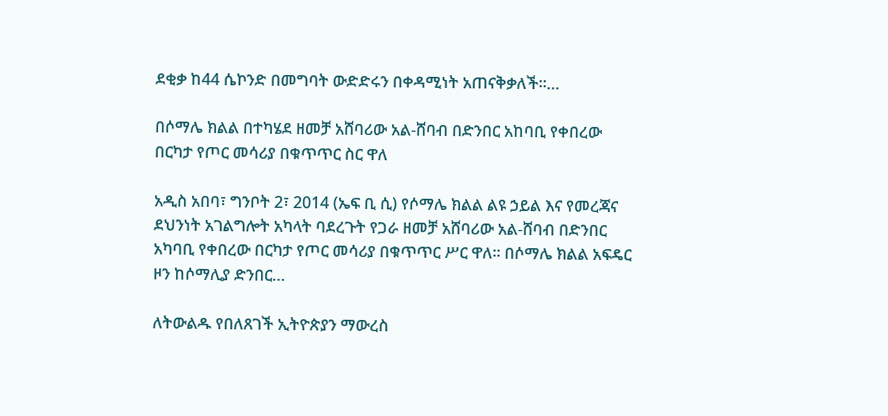ደቂቃ ከ44 ሴኮንድ በመግባት ውድድሩን በቀዳሚነት አጠናቅቃለች፡፡…

በሶማሌ ክልል በተካሄደ ዘመቻ አሸባሪው አል-ሸባብ በድንበር አከባቢ የቀበረው በርካታ የጦር መሳሪያ በቁጥጥር ስር ዋለ

አዲስ አበባ፣ ግንቦት 2፣ 2014 (ኤፍ ቢ ሲ) የሶማሌ ክልል ልዩ ኃይል እና የመረጃና ደህንነት አገልግሎት አካላት ባደረጉት የጋራ ዘመቻ አሸባሪው አል-ሸባብ በድንበር አካባቢ የቀበረው በርካታ የጦር መሳሪያ በቁጥጥር ሥር ዋለ፡፡ በሶማሌ ክልል አፍዴር ዞን ከሶማሊያ ድንበር…

ለትውልዱ የበለጸገች ኢትዮጵያን ማውረስ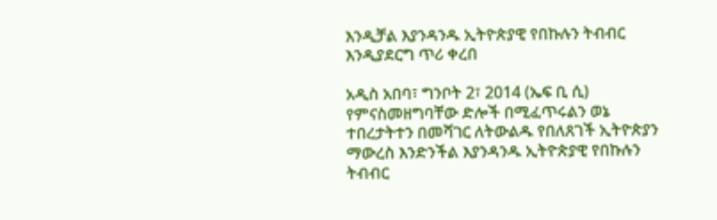እንዲቻል እያንዳንዱ ኢትዮጵያዊ የበኩሉን ትብብር እንዲያደርግ ጥሪ ቀረበ

አዲስ አበባ፣ ግንቦት 2፣ 2014 (ኤፍ ቢ ሲ) የምናስመዘግባቸው ድሎች በሚፈጥሩልን ወኔ ተበረታትተን በመሻገር ለትውልዱ የበለጸገች ኢትዮጵያን ማውረስ እንድንችል እያንዳንዱ ኢትዮጵያዊ የበኩሉን ትብብር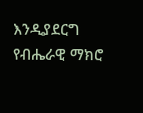እንዲያደርግ የብሔራዊ ማክሮ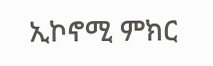ኢኮኖሚ ምክር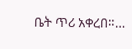ቤት ጥሪ አቀረበ።…